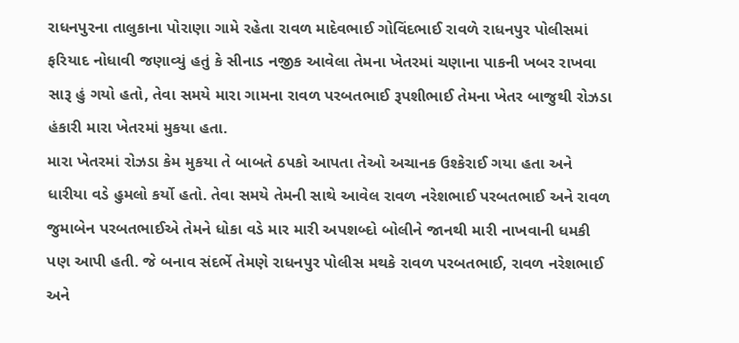રાધનપુરના તાલુકાના પોરાણા ગામે રહેતા રાવળ માદેવભાઈ ગોવિંદભાઈ રાવળે રાધનપુર પોલીસમાં ફરિયાદ નોધાવી જણાવ્યું હતું કે સીનાડ નજીક આવેલા તેમના ખેતરમાં ચણાના પાકની ખબર રાખવા સારૂ હું ગયો હતો, તેવા સમયે મારા ગામના રાવળ પરબતભાઈ રૂપશીભાઈ તેમના ખેતર બાજુથી રોઝડા હંકારી મારા ખેતરમાં મુકયા હતા.
મારા ખેતરમાં રોઝડા કેમ મુકયા તે બાબતે ઠપકો આપતા તેઓ અચાનક ઉશ્કેરાઈ ગયા હતા અને ધારીયા વડે હુમલો કર્યો હતો. તેવા સમયે તેમની સાથે આવેલ રાવળ નરેશભાઈ પરબતભાઈ અને રાવળ જુમાબેન પરબતભાઈએ તેમને ધોકા વડે માર મારી અપશબ્દો બોલીને જાનથી મારી નાખવાની ધમકી પણ આપી હતી. જે બનાવ સંદર્ભે તેમણે રાધનપુર પોલીસ મથકે રાવળ પરબતભાઈ, રાવળ નરેશભાઈ અને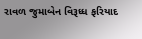રાવળ જુમાબેન વિરૂધ્ધ ફરિયાદ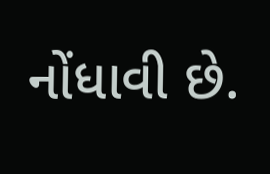નોંધાવી છે.